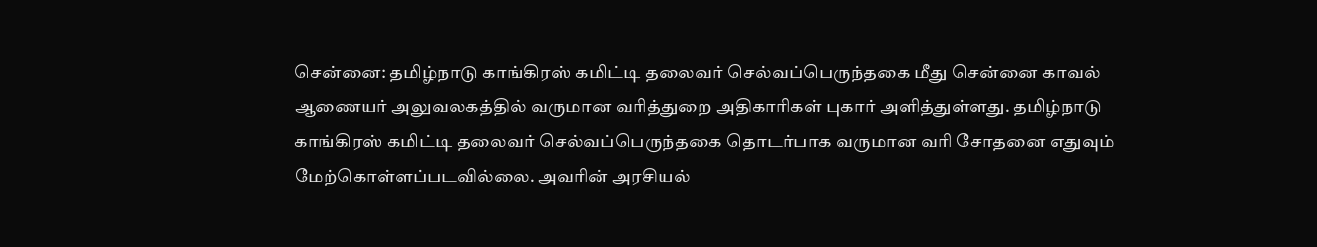சென்னை: தமிழ்நாடு காங்கிரஸ் கமிட்டி தலைவர் செல்வப்பெருந்தகை மீது சென்னை காவல் ஆணையர் அலுவலகத்தில் வருமான வரித்துறை அதிகாரிகள் புகார் அளித்துள்ளது. தமிழ்நாடு காங்கிரஸ் கமிட்டி தலைவர் செல்வப்பெருந்தகை தொடர்பாக வருமான வரி சோதனை எதுவும் மேற்கொள்ளப்படவில்லை. அவரின் அரசியல்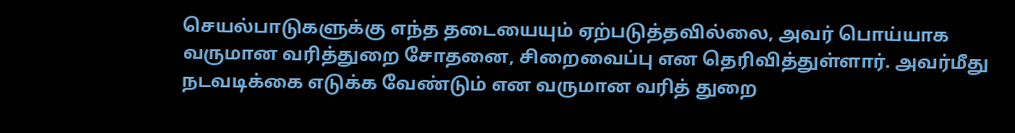செயல்பாடுகளுக்கு எந்த தடையையும் ஏற்படுத்தவில்லை, அவர் பொய்யாக வருமான வரித்துறை சோதனை, சிறைவைப்பு என தெரிவித்துள்ளார். அவர்மீது நடவடிக்கை எடுக்க வேண்டும் என வருமான வரித் துறை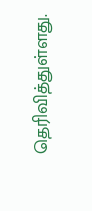தெரிவித்துள்ளது.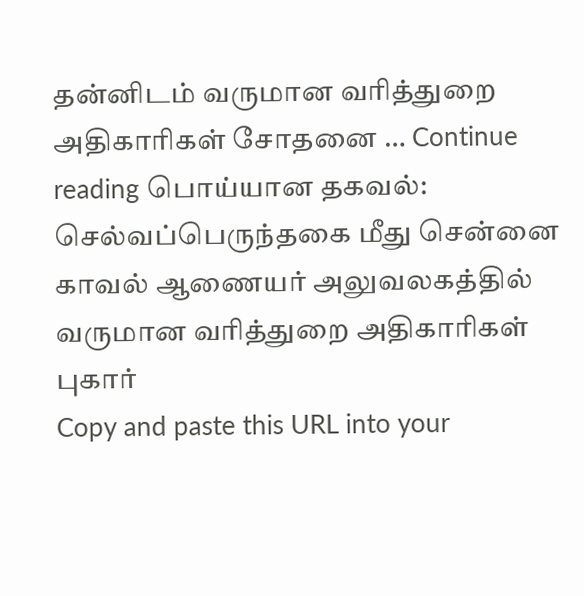தன்னிடம் வருமான வரித்துறை அதிகாரிகள் சோதனை … Continue reading பொய்யான தகவல்: செல்வப்பெருந்தகை மீது சென்னை காவல் ஆணையர் அலுவலகத்தில் வருமான வரித்துறை அதிகாரிகள் புகார்
Copy and paste this URL into your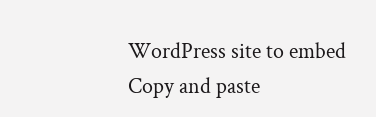WordPress site to embed
Copy and paste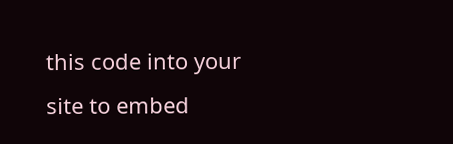this code into your site to embed